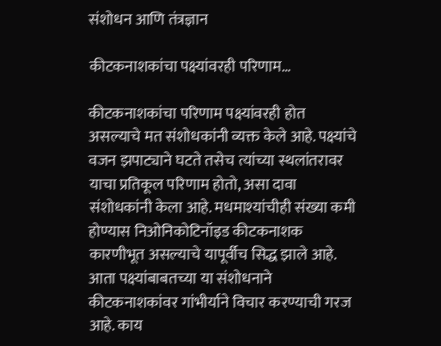संशोधन आणि तंत्रज्ञान

कीटकनाशकांचा पक्ष्यांवरही परिणाम…

कीटकनाशकांचा परिणाम पक्ष्यांवरही होत असल्याचे मत संशोधकांनी व्यक्त केले आहे. पक्ष्यांचे वजन झपाट्याने घटते तसेच त्यांच्या स्थलांतरावर याचा प्रतिकूल परिणाम होतो, असा दावा संशोधकांनी केला आहे. मधमाश्‍यांचीही संख्या कमी होण्यास निओनिकोटिनॉइड कीटकनाशक कारणीभूत असल्याचे यापूर्वीच सिद्ध झाले आहे. आता पक्ष्यांबाबतच्या या संशोधनाने कीटकनाशकांवर गांभीर्याने विचार करण्याची गरज आहे. काय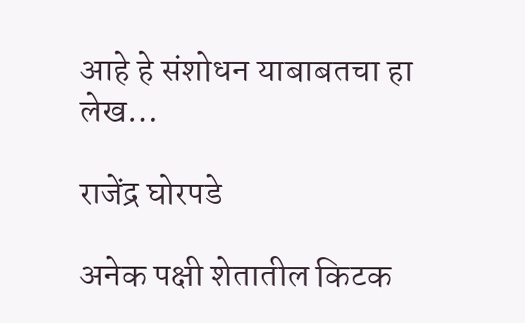आहे हे संशोधन याबाबतचा हा लेख…

राजेंद्र घोरपडे

अनेक पक्षी शेतातील किटक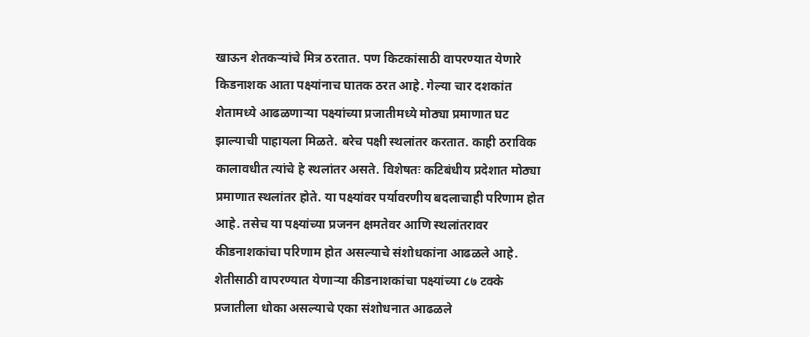खाऊन शेतकऱ्यांचे मित्र ठरतात. पण किटकांसाठी वापरण्यात येणारे किडनाशक आता पक्ष्यांनाच घातक ठरत आहे. गेल्या चार दशकांत शेतामध्ये आढळणाऱ्या पक्ष्यांच्या प्रजातीमध्ये मोठ्या प्रमाणात घट झाल्याची पाहायला मिळते. बरेच पक्षी स्थलांतर करतात. काही ठराविक कालावधीत त्यांचे हे स्थलांतर असते. विशेषतः कटिबंधीय प्रदेशात मोठ्या प्रमाणात स्थलांतर होते. या पक्ष्यांवर पर्यावरणीय बदलाचाही परिणाम होत आहे. तसेच या पक्ष्यांच्या प्रजनन क्षमतेवर आणि स्थलांतरावर कीडनाशकांचा परिणाम होत असल्याचे संशोधकांना आढळले आहे. शेतीसाठी वापरण्यात येणाऱ्या कीडनाशकांचा पक्ष्यांच्या ८७ टक्के प्रजातीला धोका असल्याचे एका संशोधनात आढळले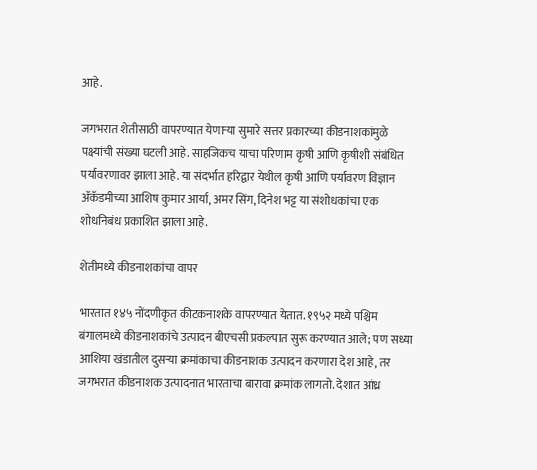आहे.

जगभरात शेतीसाठी वापरण्यात येणाऱ्या सुमारे सत्तर प्रकारच्या कीडनाशकांमुळे पक्ष्यांची संख्या घटली आहे. साहजिकच याचा परिणाम कृषी आणि कृषीशी संबंधित पर्यावरणावर झाला आहे. या संदर्भात हरिद्वार येथील कृषी आणि पर्यावरण विज्ञान ॲकॅडमीच्या आशिष कुमार आर्या, अमर सिंग, दिनेश भट्ट या संशोधकांचा एक शोधनिबंध प्रकाशित झाला आहे.

शेतीमध्ये कीडनाशकांचा वापर

भारतात १४५ नोंदणीकृत कीटकनाशके वापरण्यात येतात. १९५२ मध्ये पश्चिम बंगालमध्ये कीडनाशकांचे उत्पादन बीएचसी प्रकल्पात सुरू करण्यात आले; पण सध्या आशिया खंडातील दुसऱ्या क्रमांकाचा कीडनाशक उत्पादन करणारा देश आहे, तर जगभरात कीडनाशक उत्पादनात भारताचा बारावा क्रमांक लागतो. देशात आंध्र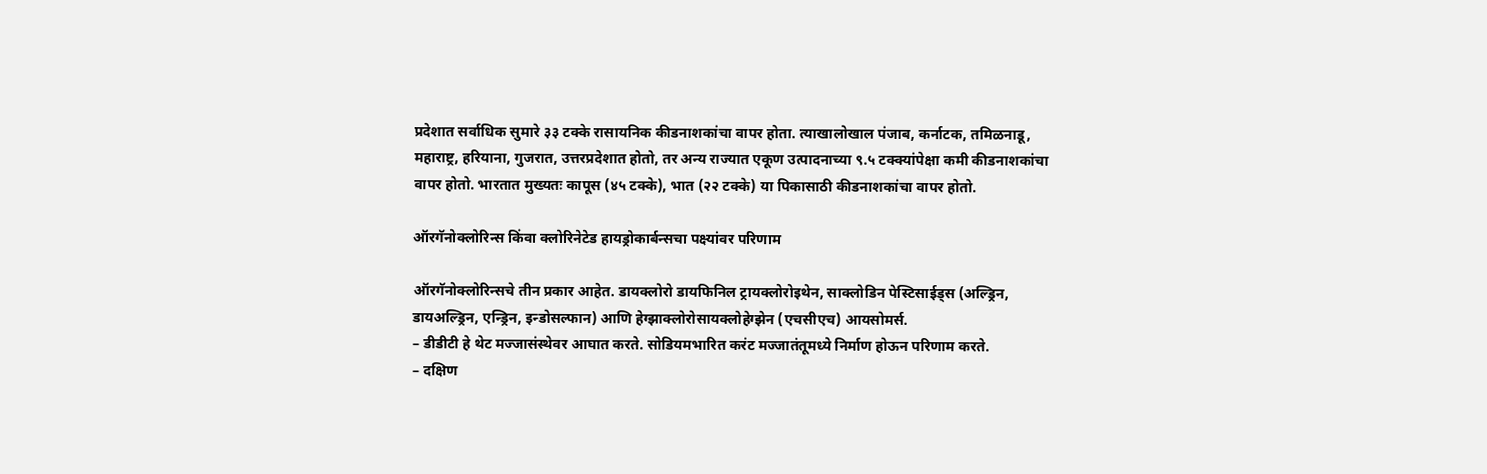प्रदेशात सर्वाधिक सुमारे ३३ टक्के रासायनिक कीडनाशकांचा वापर होता. त्याखालोखाल पंजाब, कर्नाटक, तमिळनाडू, महाराष्ट्र, हरियाना, गुजरात, उत्तरप्रदेशात होतो, तर अन्य राज्यात एकूण उत्पादनाच्या ९.५ टक्क्यांपेक्षा कमी कीडनाशकांचा वापर होतो. भारतात मुख्यतः कापूस (४५ टक्के), भात (२२ टक्के) या पिकासाठी कीडनाशकांचा वापर होतो.

ऑरगॅनोक्लोरिन्स किंवा क्लोरिनेटेड हायड्रोकार्बन्सचा पक्ष्यांवर परिणाम

ऑरगॅनोक्लोरिन्सचे तीन प्रकार आहेत. डायक्लोरो डायफिनिल ट्रायक्लोरोइथेन, साक्लोडिन पेस्टिसाईड्स (अल्ड्रिन, डायअल्ड्रिन, एन्ड्रिन, इन्डोसल्फान) आणि हेग्झाक्लोरोसायक्लोहेग्झेन (एचसीएच) आयसोमर्स.
– डीडीटी हे थेट मज्जासंस्थेवर आघात करते. सोडियमभारित करंट मज्जातंतूमध्ये निर्माण होऊन परिणाम करते.
– दक्षिण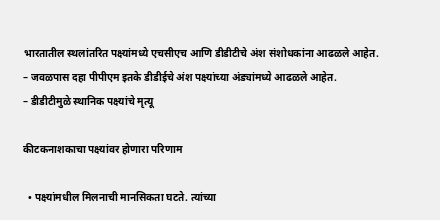भारतातील स्थलांतरित पक्ष्यांमध्ये एचसीएच आणि डीडीटीचे अंश संशोधकांना आढळले आहेत.
– जवळपास दहा पीपीएम इतके डीडीईचे अंश पक्ष्यांच्या अंड्यांमध्ये आढळले आहेत.
– डीडीटीमुळे स्थानिक पक्ष्यांचे मृत्यू

कीटकनाशकाचा पक्ष्यांवर होणारा परिणाम

  • पक्ष्यांमधील मिलनाची मानसिकता घटते. त्यांच्या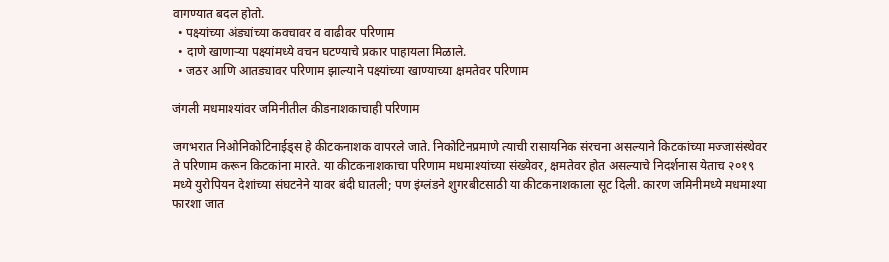वागण्यात बदल होतो.
  • पक्ष्यांच्या अंड्यांच्या कवचावर व वाढीवर परिणाम
  • दाणे खाणाऱ्या पक्ष्यांमध्ये वचन घटण्याचे प्रकार पाहायला मिळाले.
  • जठर आणि आतड्यावर परिणाम झाल्याने पक्ष्यांच्या खाण्याच्या क्षमतेवर परिणाम

जंगली मधमाश्‍यांवर जमिनीतील कीडनाशकाचाही परिणाम

जगभरात निओनिकोटिनाईड्स हे कीटकनाशक वापरले जाते. निकोटिनप्रमाणे त्याची रासायनिक संरचना असल्याने किटकांच्या मज्जासंस्थेवर ते परिणाम करून किटकांना मारते. या कीटकनाशकाचा परिणाम मधमाश्‍यांच्या संख्येवर, क्षमतेवर होत असल्याचे निदर्शनास येताच २०१९ मध्ये युरोपियन देशांच्या संघटनेने यावर बंदी घातली; पण इंग्लंडने शुगरबीटसाठी या कीटकनाशकाला सूट दिली. कारण जमिनीमध्ये मधमाश्‍या फारशा जात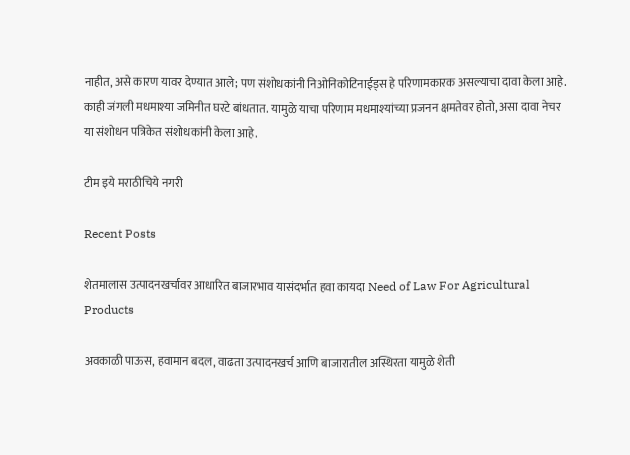नाहीत, असे कारण यावर देण्यात आले; पण संशोधकांनी निओनिकोटिनाईड्स हे परिणामकारक असल्याचा दावा केला आहे. काही जंगली मधमाश्‍या जमिनीत घरटे बांधतात. यामुळे याचा परिणाम मधमाश्‍यांच्या प्रजनन क्षमतेवर होतो, असा दावा नेचर या संशोधन पत्रिकेत संशोधकांनी केला आहे.

टीम इये मराठीचिये नगरी

Recent Posts

शेतमालास उत्पादनखर्चावर आधारित बाजारभाव यासंदर्भात हवा कायदा Need of Law For Agricultural Products

अवकाळी पाऊस, हवामान बदल, वाढता उत्पादनखर्च आणि बाजारातील अस्थिरता यामुळे शेती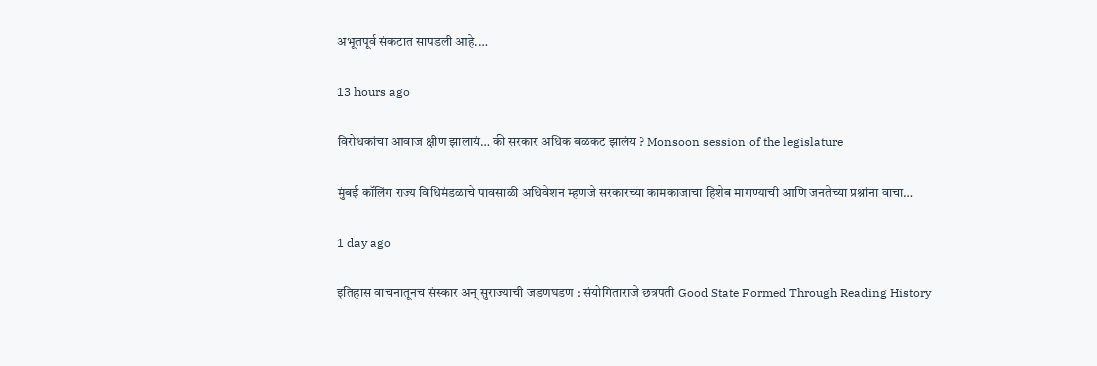अभूतपूर्व संकटात सापडली आहे.…

13 hours ago

विरोधकांचा आवाज क्षीण झालायं… की सरकार अधिक बळकट झालंय ? Monsoon session of the legislature

मुंबई कॉलिंग राज्य विधिमंडळाचे पावसाळी अधिवेशन म्हणजे सरकारच्या कामकाजाचा हिशेब मागण्याची आणि जनतेच्या प्रश्नांना वाचा…

1 day ago

इतिहास वाचनातूनच संस्कार अन् सुराज्याची जडणघडण : संयोगिताराजे छत्रपती Good State Formed Through Reading History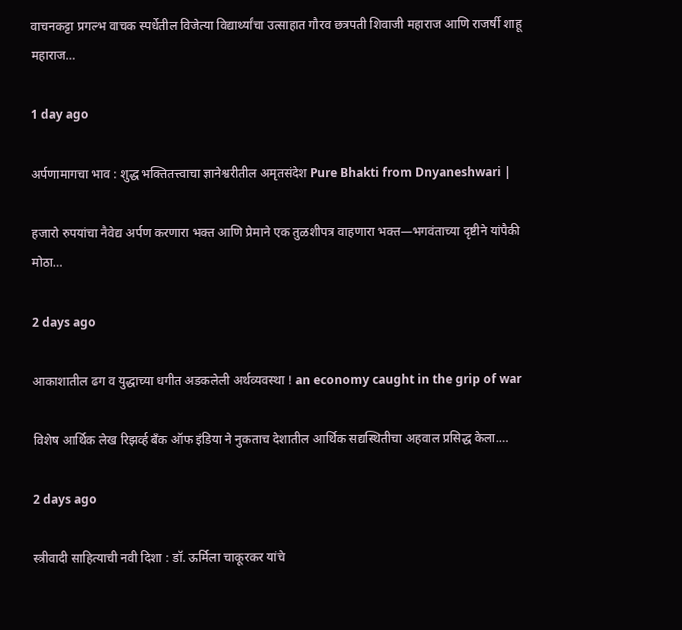वाचनकट्टा प्रगल्भ वाचक स्पर्धेतील विजेत्या विद्यार्थ्यांचा उत्साहात गौरव छत्रपती शिवाजी महाराज आणि राजर्षी शाहू महाराज…

1 day ago

अर्पणामागचा भाव : शुद्ध भक्तितत्त्वाचा ज्ञानेश्वरीतील अमृतसंदेश Pure Bhakti from Dnyaneshwari |

हजारो रुपयांचा नैवेद्य अर्पण करणारा भक्त आणि प्रेमाने एक तुळशीपत्र वाहणारा भक्त—भगवंताच्या दृष्टीने यांपैकी मोठा…

2 days ago

आकाशातील ढग व युद्धाच्या धगीत अडकलेली अर्थव्यवस्था ! an economy caught in the grip of war

विशेष आर्थिक लेख रिझर्व्ह बँक ऑफ इंडिया ने नुकताच देशातील आर्थिक सद्यस्थितीचा अहवाल प्रसिद्ध केला.…

2 days ago

स्त्रीवादी साहित्याची नवी दिशा : डॉ. ऊर्मिला चाकूरकर यांचे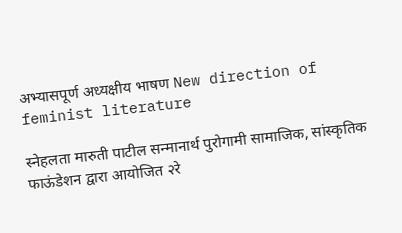अभ्यासपूर्ण अध्यक्षीय भाषण New direction of feminist literature

स्नेहलता मारुती पाटील सन्मानार्थ पुरोगामी सामाजिक, सांस्कृतिक फाऊंडेशन द्वारा आयोजित २रे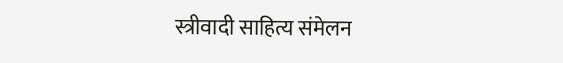स्त्रीवादी साहित्य संमेलन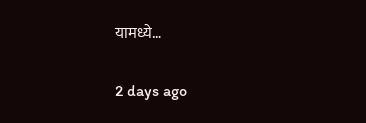यामध्ये…

2 days ago